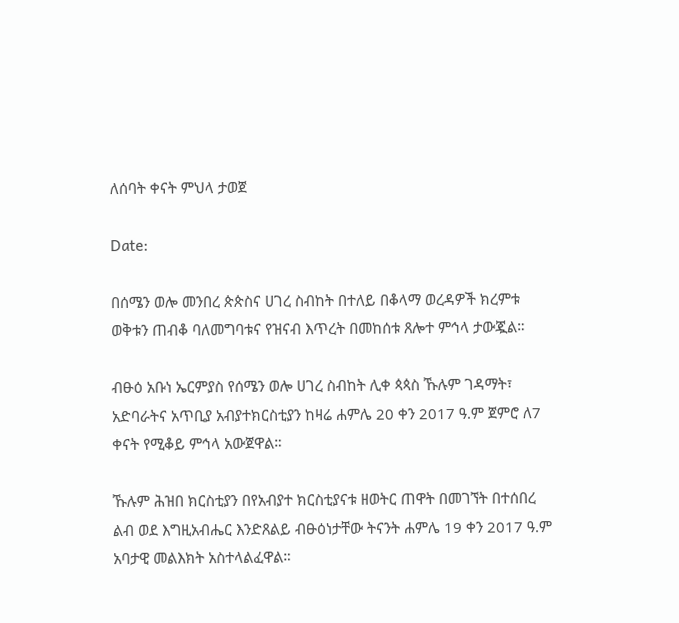ለሰባት ቀናት ምህላ ታወጀ

Date:

በሰሜን ወሎ መንበረ ጵጵስና ሀገረ ስብከት በተለይ በቆላማ ወረዳዎች ክረምቱ ወቅቱን ጠብቆ ባለመግባቱና የዝናብ እጥረት በመከሰቱ ጸሎተ ምኅላ ታውጇል።

ብፁዕ አቡነ ኤርምያስ የሰሜን ወሎ ሀገረ ስብከት ሊቀ ጳጳስ ኹሉም ገዳማት፣ አድባራትና አጥቢያ አብያተክርስቲያን ከዛሬ ሐምሌ 20 ቀን 2017 ዓ.ም ጀምሮ ለ7 ቀናት የሚቆይ ምኅላ አውጀዋል።

ኹሉም ሕዝበ ክርስቲያን በየአብያተ ክርስቲያናቱ ዘወትር ጠዋት በመገኘት በተሰበረ ልብ ወደ እግዚአብሔር እንድጸልይ ብፁዕነታቸው ትናንት ሐምሌ 19 ቀን 2017 ዓ.ም አባታዊ መልእክት አስተላልፈዋል።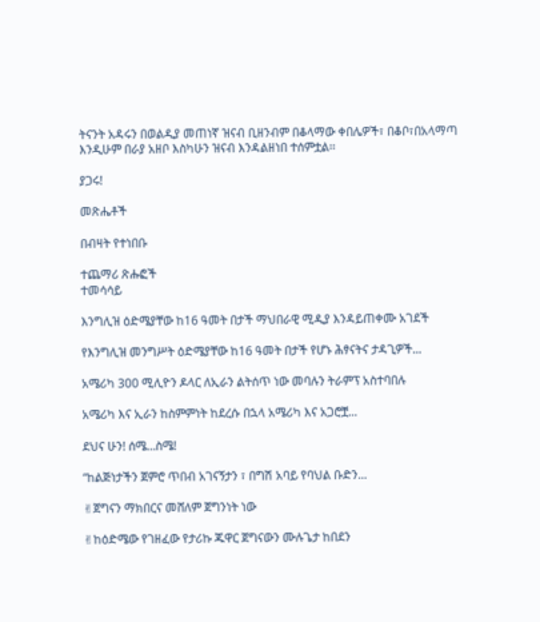ትናንት አዳሩን በወልዲያ መጠነኛ ዝናብ ቢዘንብም በቆላማው ቀበሌዎች፣ በቆቦ፣በአላማጣ እንዲሁም በራያ አዘቦ እስካሁን ዝናብ እንዳልዘነበ ተሰምቷል፡፡

ያጋሩ!

መጽሔቶች

በብዛት የተነበቡ

ተጨማሪ ጽሑፎች
ተመሳሳይ

እንግሊዝ ዕድሜያቸው ከ16 ዓመት በታች ማህበራዊ ሚዲያ እንዳይጠቀሙ አገደች

የእንግሊዝ መንግሥት ዕድሜያቸው ከ16 ዓመት በታች የሆኑ ሕፃናትና ታዳጊዎች...

አሜሪካ 300 ሚሊዮን ዶላር ለኢራን ልትሰጥ ነው መባሉን ትራምፕ አስተባበሉ

አሜሪካ እና ኢራን ከስምምነት ከደረሱ በኋላ አሜሪካ እና አጋሮቿ...

ደህና ሁን! ሰሜ…ስሜ!

“ከልጅነታችን ጀምሮ ጥበብ አገናኝታን ፣ በግሽ አባይ የባህል ቡድን...

✌ጀግናን ማክበርና መሸለም ጀግንነት ነው

✌ከዕድሜው የገዘፈው የታሪኩ ጁዋር ጀግናውን ሙሉጌታ ከበደን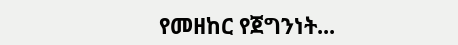የመዘከር የጀግንነት...